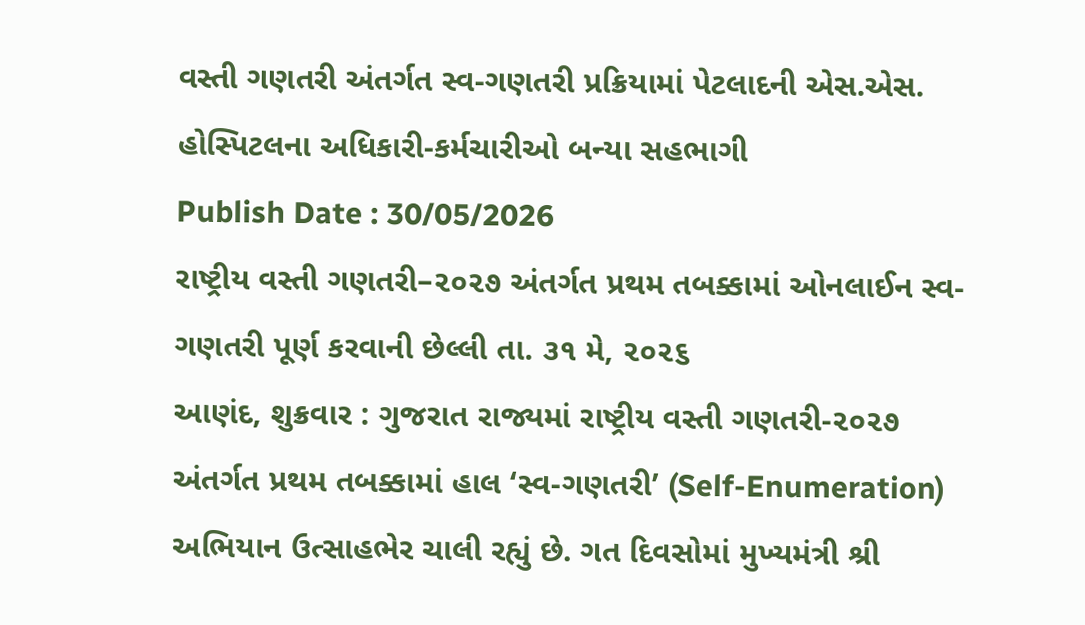વસ્તી ગણતરી અંતર્ગત સ્વ-ગણતરી પ્રક્રિયામાં પેટલાદની એસ.એસ. હોસ્પિટલના અધિકારી-કર્મચારીઓ બન્યા સહભાગી
Publish Date : 30/05/2026
રાષ્ટ્રીય વસ્તી ગણતરી–૨૦૨૭ અંતર્ગત પ્રથમ તબક્કામાં ઓનલાઈન સ્વ-ગણતરી પૂર્ણ કરવાની છેલ્લી તા. ૩૧ મે, ૨૦૨૬
આણંદ, શુક્રવાર : ગુજરાત રાજ્યમાં રાષ્ટ્રીય વસ્તી ગણતરી-૨૦૨૭ અંતર્ગત પ્રથમ તબક્કામાં હાલ ‘સ્વ-ગણતરી’ (Self-Enumeration) અભિયાન ઉત્સાહભેર ચાલી રહ્યું છે. ગત દિવસોમાં મુખ્યમંત્રી શ્રી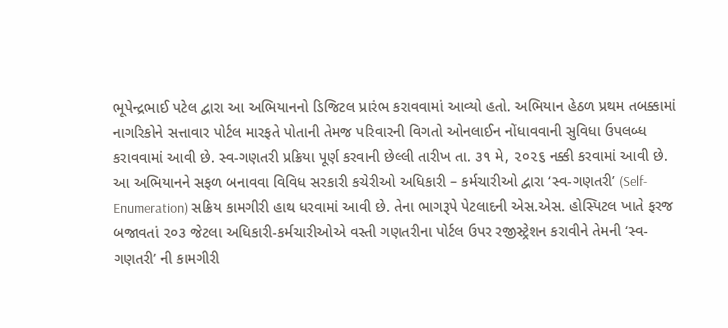ભૂપેન્દ્રભાઈ પટેલ દ્વારા આ અભિયાનનો ડિજિટલ પ્રારંભ કરાવવામાં આવ્યો હતો. અભિયાન હેઠળ પ્રથમ તબક્કામાં નાગરિકોને સત્તાવાર પોર્ટલ મારફતે પોતાની તેમજ પરિવારની વિગતો ઓનલાઈન નોંધાવવાની સુવિધા ઉપલબ્ધ કરાવવામાં આવી છે. સ્વ-ગણતરી પ્રક્રિયા પૂર્ણ કરવાની છેલ્લી તારીખ તા. ૩૧ મે, ૨૦૨૬ નક્કી કરવામાં આવી છે.
આ અભિયાનને સફળ બનાવવા વિવિધ સરકારી કચેરીઓ અધિકારી – કર્મચારીઓ દ્વારા ‘સ્વ-ગણતરી’ (Self-Enumeration) સક્રિય કામગીરી હાથ ધરવામાં આવી છે. તેના ભાગરૂપે પેટલાદની એસ.એસ. હોસ્પિટલ ખાતે ફરજ બજાવતાં ૨૦૩ જેટલા અધિકારી-કર્મચારીઓએ વસ્તી ગણતરીના પોર્ટલ ઉપર રજીસ્ટ્રેશન કરાવીને તેમની ‘સ્વ-ગણતરી’ ની કામગીરી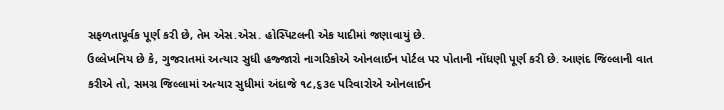સફળતાપૂર્વક પૂર્ણ કરી છે, તેમ એસ.એસ. હોસ્પિટલની એક યાદીમાં જણાવાયું છે.
ઉલ્લેખનિય છે કે, ગુજરાતમાં અત્યાર સુધી હજ્જારો નાગરિકોએ ઓનલાઈન પોર્ટલ પર પોતાની નોંધણી પૂર્ણ કરી છે. આણંદ જિલ્લાની વાત કરીએ તો, સમગ્ર જિલ્લામાં અત્યાર સુધીમાં અંદાજે ૧૮,૬૩૯ પરિવારોએ ઓનલાઈન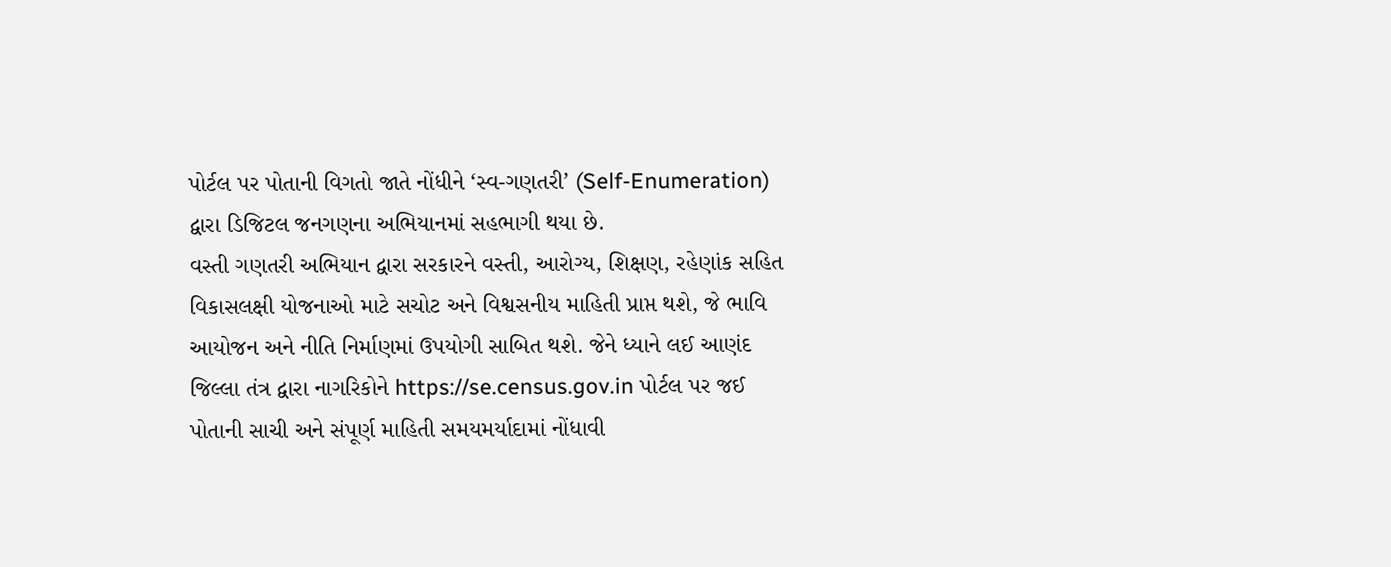પોર્ટલ પર પોતાની વિગતો જાતે નોંધીને ‘સ્વ-ગણતરી’ (Self-Enumeration) દ્વારા ડિજિટલ જનગણના અભિયાનમાં સહભાગી થયા છે.
વસ્તી ગણતરી અભિયાન દ્વારા સરકારને વસ્તી, આરોગ્ય, શિક્ષણ, રહેણાંક સહિત વિકાસલક્ષી યોજનાઓ માટે સચોટ અને વિશ્વસનીય માહિતી પ્રાપ્ત થશે, જે ભાવિ આયોજન અને નીતિ નિર્માણમાં ઉપયોગી સાબિત થશે. જેને ધ્યાને લઈ આણંદ જિલ્લા તંત્ર દ્વારા નાગરિકોને https://se.census.gov.in પોર્ટલ પર જઈ પોતાની સાચી અને સંપૂર્ણ માહિતી સમયમર્યાદામાં નોંધાવી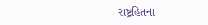રાષ્ટ્રહિતના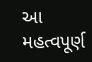આ મહત્વપૂર્ણ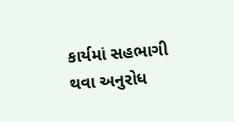કાર્યમાં સહભાગી થવા અનુરોધ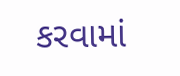કરવામાં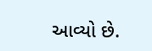આવ્યો છે.